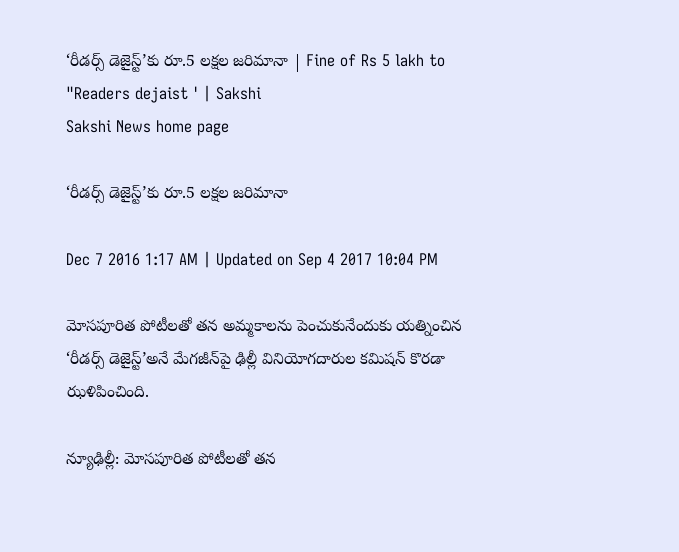‘రీడర్స్ డెజైస్ట్’కు రూ.5 లక్షల జరిమానా | Fine of Rs 5 lakh to "Readers dejaist ' | Sakshi
Sakshi News home page

‘రీడర్స్ డెజైస్ట్’కు రూ.5 లక్షల జరిమానా

Dec 7 2016 1:17 AM | Updated on Sep 4 2017 10:04 PM

మోసపూరిత పోటీలతో తన అమ్మకాలను పెంచుకునేందుకు యత్నించిన ‘రీడర్స్ డెజైస్ట్’అనే మేగజీన్‌పై ఢిల్లీ వినియోగదారుల కమిషన్ కొరడా ఝళిపించింది.

న్యూఢిల్లీ: మోసపూరిత పోటీలతో తన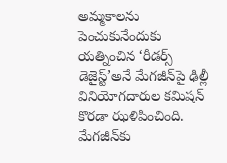అమ్మకాలను పెంచుకునేందుకు యత్నించిన ‘రీడర్స్ డెజైస్ట్’అనే మేగజీన్‌పై ఢిల్లీ వినియోగదారుల కమిషన్ కొరడా ఝళిపించింది. మేగజీన్‌కు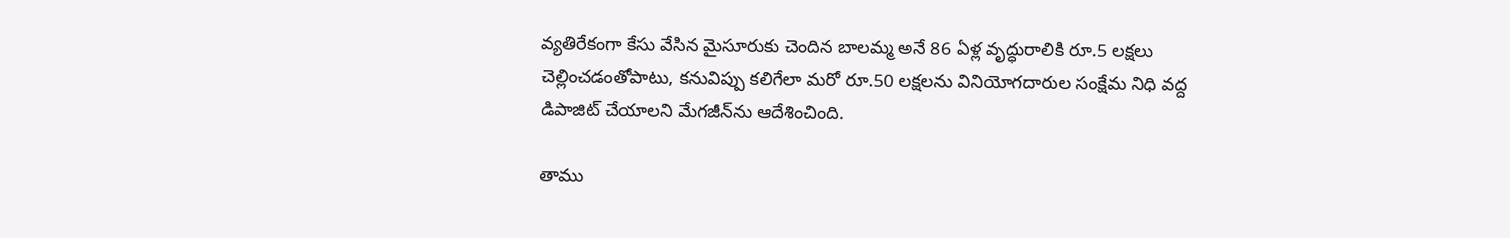వ్యతిరేకంగా కేసు వేసిన మైసూరుకు చెందిన బాలమ్మ అనే 86 ఏళ్ల వృద్ధురాలికి రూ.5 లక్షలు చెల్లించడంతోపాటు, కనువిప్పు కలిగేలా మరో రూ.50 లక్షలను వినియోగదారుల సంక్షేమ నిధి వద్ద డిపాజిట్ చేయాలని మేగజీన్‌ను ఆదేశించింది.

తాము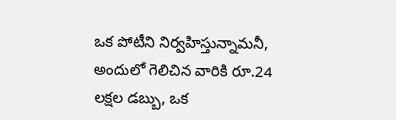ఒక పోటీని నిర్వహిస్తున్నామనీ, అందులో గెలిచిన వారికి రూ.24 లక్షల డబ్బు, ఒక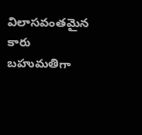విలాసవంతమైన కారు బహుమతిగా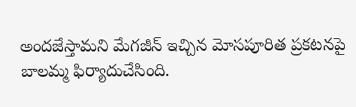అందజేస్తామని మేగజీన్ ఇచ్చిన మోసపూరిత ప్రకటనపై బాలమ్మ ఫిర్యాదుచేసింది.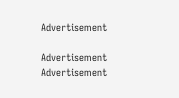Advertisement

Advertisement
Advertisement